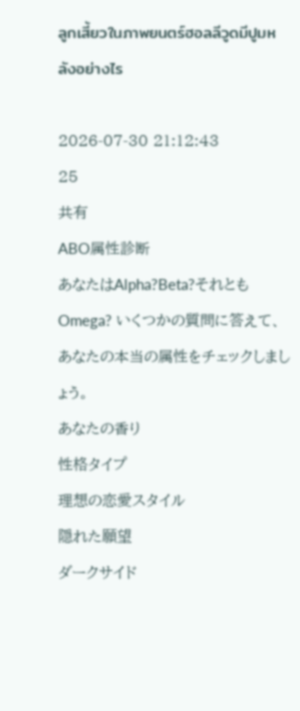ลูกเสี้ยวในภาพยนตร์ฮอลลีวูดมีปูมหลังอย่างไร

2026-07-30 21:12:43
25
共有
ABO属性診断
あなたはAlpha?Beta?それともOmega? いくつかの質問に答えて、あなたの本当の属性をチェックしましょう。
あなたの香り
性格タイプ
理想の恋愛スタイル
隠れた願望
ダークサイド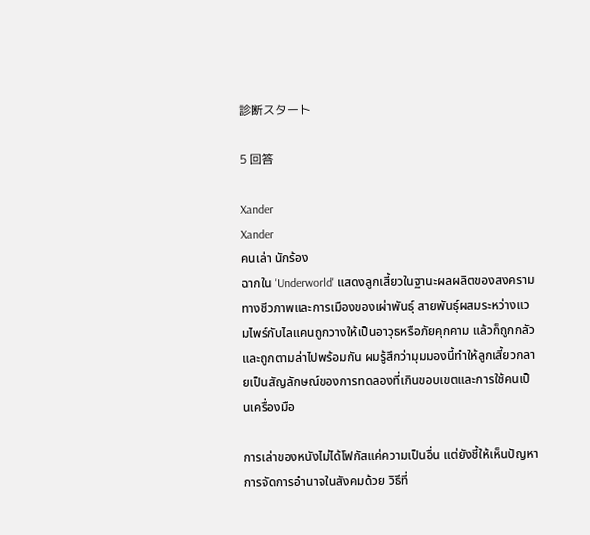診断スタート

5 回答

Xander
Xander
คนเล่า นักร้อง
ฉากใน 'Underworld' แสดงลูกเสี้ยวในฐานะผลผลิตของสงครามทางชีวภาพและการเมืองของเผ่าพันธุ์ สายพันธุ์ผสมระหว่างแวมไพร์กับไลแคนถูกวางให้เป็นอาวุธหรือภัยคุกคาม แล้วก็ถูกกลัวและถูกตามล่าไปพร้อมกัน ผมรู้สึกว่ามุมมองนี้ทำให้ลูกเสี้ยวกลายเป็นสัญลักษณ์ของการทดลองที่เกินขอบเขตและการใช้คนเป็นเครื่องมือ

การเล่าของหนังไม่ได้โฟกัสแค่ความเป็นอื่น แต่ยังชี้ให้เห็นปัญหาการจัดการอำนาจในสังคมด้วย วิธีที่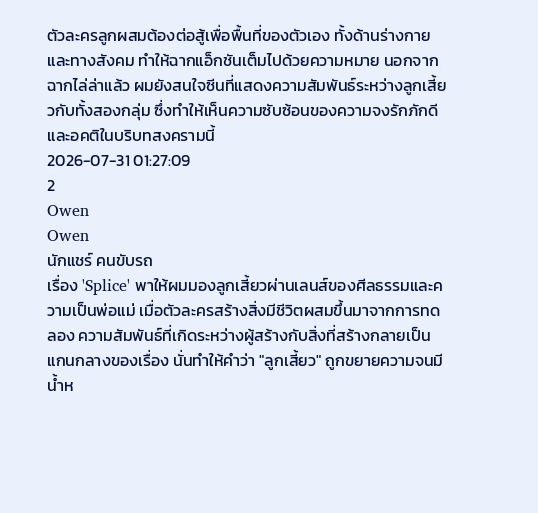ตัวละครลูกผสมต้องต่อสู้เพื่อพื้นที่ของตัวเอง ทั้งด้านร่างกายและทางสังคม ทำให้ฉากแอ็กชันเต็มไปด้วยความหมาย นอกจากฉากไล่ล่าแล้ว ผมยังสนใจซีนที่แสดงความสัมพันธ์ระหว่างลูกเสี้ยวกับทั้งสองกลุ่ม ซึ่งทำให้เห็นความซับซ้อนของความจงรักภักดีและอคติในบริบทสงครามนี้
2026-07-31 01:27:09
2
Owen
Owen
นักแชร์ คนขับรถ
เรื่อง 'Splice' พาให้ผมมองลูกเสี้ยวผ่านเลนส์ของศีลธรรมและความเป็นพ่อแม่ เมื่อตัวละครสร้างสิ่งมีชีวิตผสมขึ้นมาจากการทดลอง ความสัมพันธ์ที่เกิดระหว่างผู้สร้างกับสิ่งที่สร้างกลายเป็นแกนกลางของเรื่อง นั่นทำให้คำว่า "ลูกเสี้ยว" ถูกขยายความจนมีน้ำห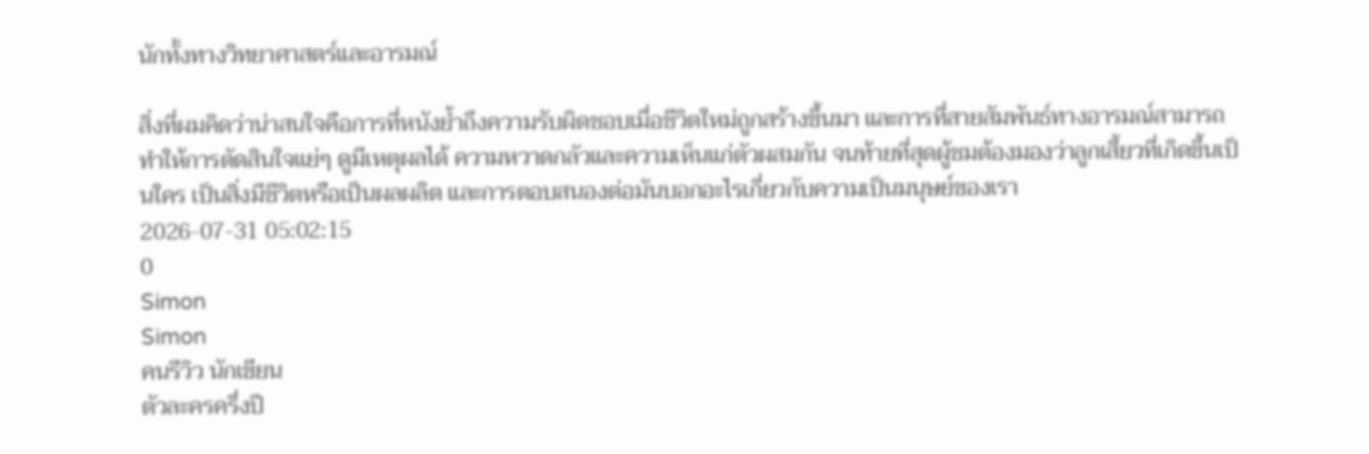นักทั้งทางวิทยาศาสตร์และอารมณ์

สิ่งที่ผมคิดว่าน่าสนใจคือการที่หนังย้ำถึงความรับผิดชอบเมื่อชีวิตใหม่ถูกสร้างขึ้นมา และการที่สายสัมพันธ์ทางอารมณ์สามารถทำให้การตัดสินใจแย่ๆ ดูมีเหตุผลได้ ความหวาดกลัวและความเห็นแก่ตัวผสมกัน จนท้ายที่สุดผู้ชมต้องมองว่าลูกเสี้ยวที่เกิดขึ้นเป็นใคร เป็นสิ่งมีชีวิตหรือเป็นผลผลิต และการตอบสนองต่อมันบอกอะไรเกี่ยวกับความเป็นมนุษย์ของเรา
2026-07-31 05:02:15
0
Simon
Simon
คนรีวิว นักเขียน
ตัวละครครึ่งปี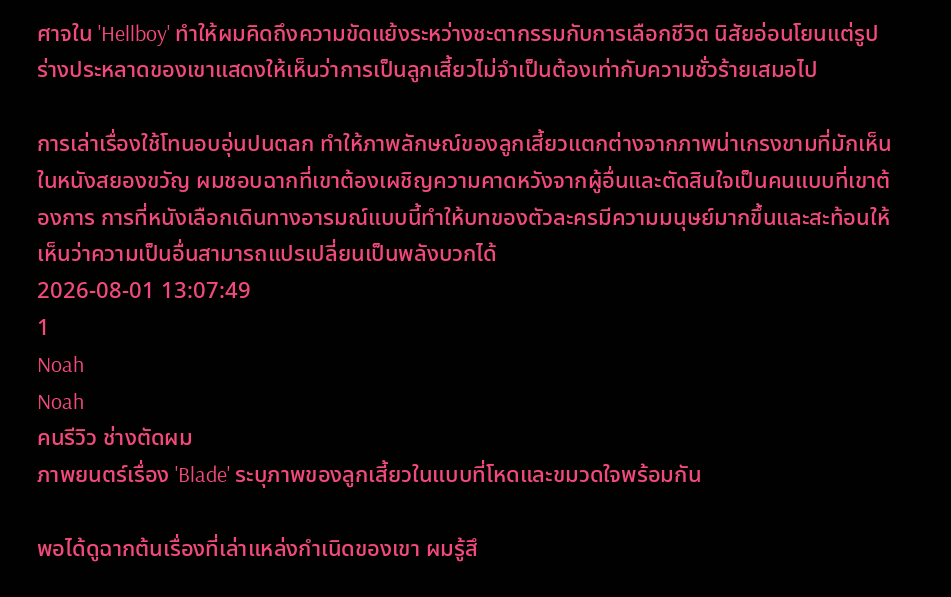ศาจใน 'Hellboy' ทำให้ผมคิดถึงความขัดแย้งระหว่างชะตากรรมกับการเลือกชีวิต นิสัยอ่อนโยนแต่รูปร่างประหลาดของเขาแสดงให้เห็นว่าการเป็นลูกเสี้ยวไม่จำเป็นต้องเท่ากับความชั่วร้ายเสมอไป

การเล่าเรื่องใช้โทนอบอุ่นปนตลก ทำให้ภาพลักษณ์ของลูกเสี้ยวแตกต่างจากภาพน่าเกรงขามที่มักเห็นในหนังสยองขวัญ ผมชอบฉากที่เขาต้องเผชิญความคาดหวังจากผู้อื่นและตัดสินใจเป็นคนแบบที่เขาต้องการ การที่หนังเลือกเดินทางอารมณ์แบบนี้ทำให้บทของตัวละครมีความมนุษย์มากขึ้นและสะท้อนให้เห็นว่าความเป็นอื่นสามารถแปรเปลี่ยนเป็นพลังบวกได้
2026-08-01 13:07:49
1
Noah
Noah
คนรีวิว ช่างตัดผม
ภาพยนตร์เรื่อง 'Blade' ระบุภาพของลูกเสี้ยวในแบบที่โหดและขมวดใจพร้อมกัน

พอได้ดูฉากต้นเรื่องที่เล่าแหล่งกำเนิดของเขา ผมรู้สึ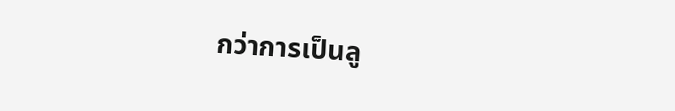กว่าการเป็นลู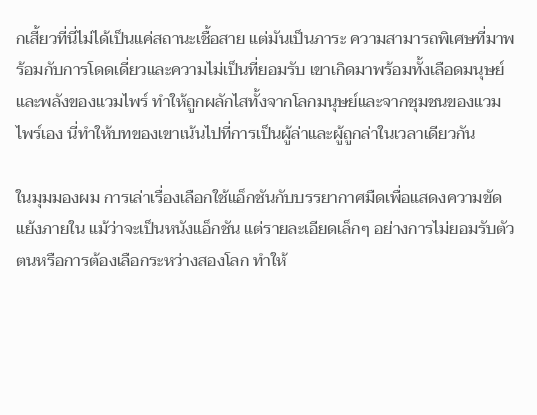กเสี้ยวที่นี่ไม่ได้เป็นแค่สถานะเชื้อสาย แต่มันเป็นภาระ ความสามารถพิเศษที่มาพร้อมกับการโดดเดี่ยวและความไม่เป็นที่ยอมรับ เขาเกิดมาพร้อมทั้งเลือดมนุษย์และพลังของแวมไพร์ ทำให้ถูกผลักไสทั้งจากโลกมนุษย์และจากชุมชนของแวมไพร์เอง นี่ทำให้บทของเขาเน้นไปที่การเป็นผู้ล่าและผู้ถูกล่าในเวลาเดียวกัน

ในมุมมองผม การเล่าเรื่องเลือกใช้แอ็กชันกับบรรยากาศมืดเพื่อแสดงความขัดแย้งภายใน แม้ว่าจะเป็นหนังแอ็กชัน แต่รายละเอียดเล็กๆ อย่างการไม่ยอมรับตัวตนหรือการต้องเลือกระหว่างสองโลก ทำให้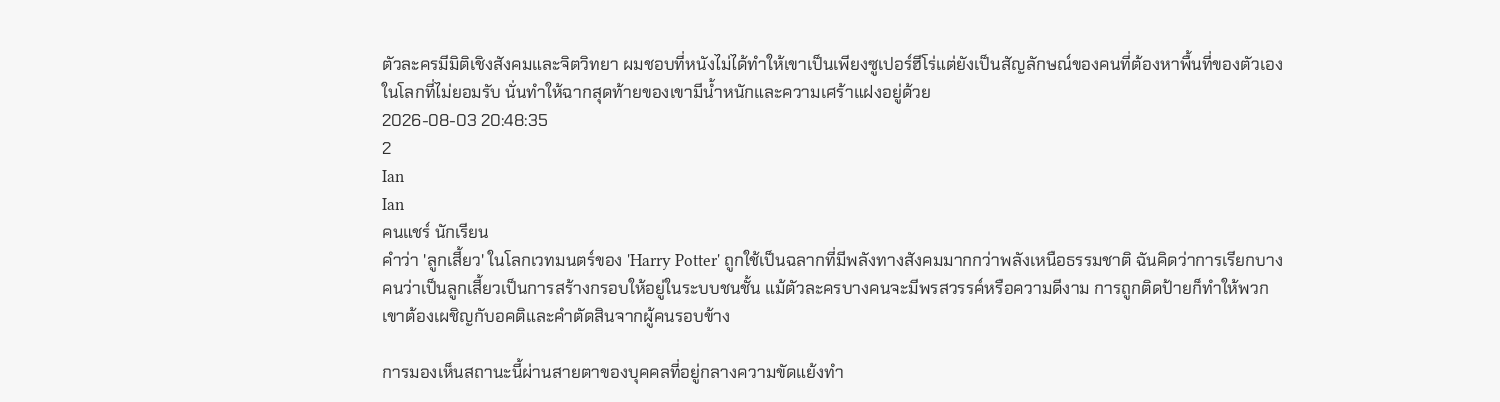ตัวละครมีมิติเชิงสังคมและจิตวิทยา ผมชอบที่หนังไม่ได้ทำให้เขาเป็นเพียงซูเปอร์ฮีโร่แต่ยังเป็นสัญลักษณ์ของคนที่ต้องหาพื้นที่ของตัวเองในโลกที่ไม่ยอมรับ นั่นทำให้ฉากสุดท้ายของเขามีน้ำหนักและความเศร้าแฝงอยู่ด้วย
2026-08-03 20:48:35
2
Ian
Ian
คนแชร์ นักเรียน
คำว่า 'ลูกเสี้ยว' ในโลกเวทมนตร์ของ 'Harry Potter' ถูกใช้เป็นฉลากที่มีพลังทางสังคมมากกว่าพลังเหนือธรรมชาติ ฉันคิดว่าการเรียกบางคนว่าเป็นลูกเสี้ยวเป็นการสร้างกรอบให้อยู่ในระบบชนชั้น แม้ตัวละครบางคนจะมีพรสวรรค์หรือความดีงาม การถูกติดป้ายก็ทำให้พวกเขาต้องเผชิญกับอคติและคำตัดสินจากผู้คนรอบข้าง

การมองเห็นสถานะนี้ผ่านสายตาของบุคคลที่อยู่กลางความขัดแย้งทำ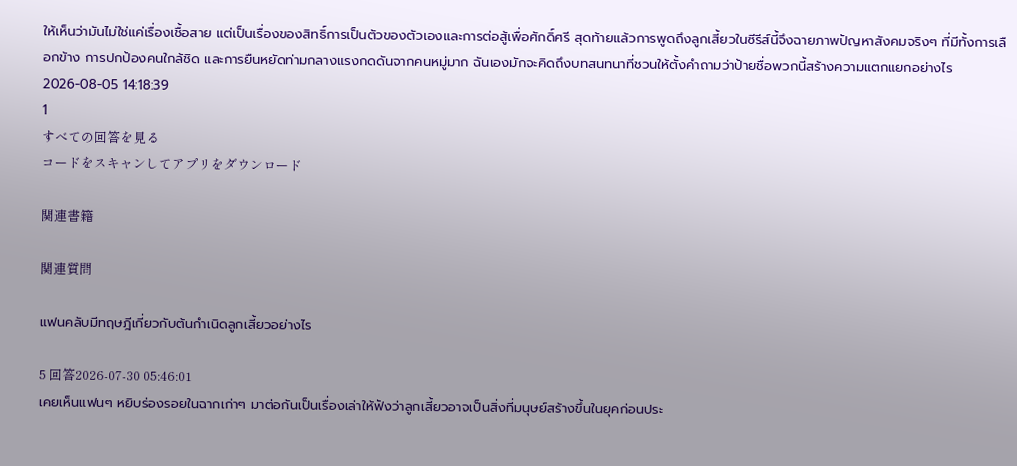ให้เห็นว่ามันไม่ใช่แค่เรื่องเชื้อสาย แต่เป็นเรื่องของสิทธิ์การเป็นตัวของตัวเองและการต่อสู้เพื่อศักดิ์ศรี สุดท้ายแล้วการพูดถึงลูกเสี้ยวในซีรีส์นี้จึงฉายภาพปัญหาสังคมจริงๆ ที่มีทั้งการเลือกข้าง การปกป้องคนใกล้ชิด และการยืนหยัดท่ามกลางแรงกดดันจากคนหมู่มาก ฉันเองมักจะคิดถึงบทสนทนาที่ชวนให้ตั้งคำถามว่าป้ายชื่อพวกนี้สร้างความแตกแยกอย่างไร
2026-08-05 14:18:39
1
すべての回答を見る
コードをスキャンしてアプリをダウンロード

関連書籍

関連質問

แฟนคลับมีทฤษฎีเกี่ยวกับต้นกำเนิดลูกเสี้ยวอย่างไร

5 回答2026-07-30 05:46:01
เคยเห็นแฟนๆ หยิบร่องรอยในฉากเก่าๆ มาต่อกันเป็นเรื่องเล่าให้ฟังว่าลูกเสี้ยวอาจเป็นสิ่งที่มนุษย์สร้างขึ้นในยุคก่อนประ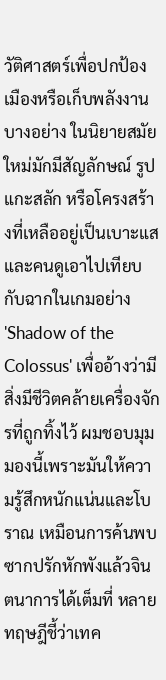วัติศาสตร์เพื่อปกป้องเมืองหรือเก็บพลังงานบางอย่าง ในนิยายสมัยใหม่มักมีสัญลักษณ์ รูปแกะสลัก หรือโครงสร้างที่เหลืออยู่เป็นเบาะแส และคนดูเอาไปเทียบกับฉากในเกมอย่าง 'Shadow of the Colossus' เพื่ออ้างว่ามีสิ่งมีชีวิตคล้ายเครื่องจักรที่ถูกทิ้งไว้ ผมชอบมุมมองนี้เพราะมันให้ความรู้สึกหนักแน่นและโบราณ เหมือนการค้นพบซากปรักหักพังแล้วจินตนาการได้เต็มที่ หลายทฤษฎีชี้ว่าเทค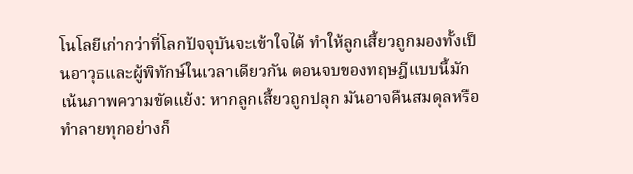โนโลยีเก่ากว่าที่โลกปัจจุบันจะเข้าใจได้ ทำให้ลูกเสี้ยวถูกมองทั้งเป็นอาวุธและผู้พิทักษ์ในเวลาเดียวกัน ตอนจบของทฤษฎีแบบนี้มักเน้นภาพความขัดแย้ง: หากลูกเสี้ยวถูกปลุก มันอาจคืนสมดุลหรือทำลายทุกอย่างก็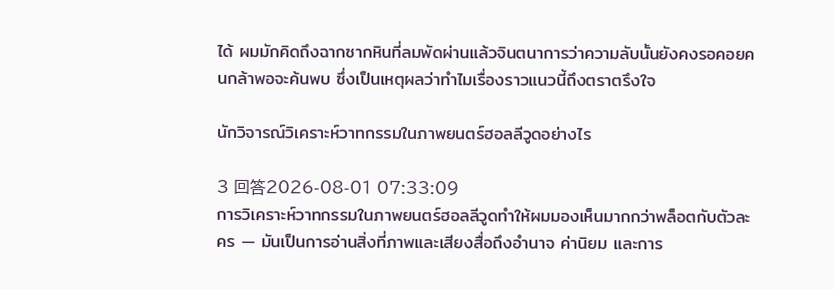ได้ ผมมักคิดถึงฉากซากหินที่ลมพัดผ่านแล้วจินตนาการว่าความลับนั้นยังคงรอคอยคนกล้าพอจะค้นพบ ซึ่งเป็นเหตุผลว่าทำไมเรื่องราวแนวนี้ถึงตราตรึงใจ

นักวิจารณ์วิเคราะห์วาทกรรมในภาพยนตร์ฮอลลีวูดอย่างไร

3 回答2026-08-01 07:33:09
การวิเคราะห์วาทกรรมในภาพยนตร์ฮอลลีวูดทำให้ผมมองเห็นมากกว่าพล็อตกับตัวละคร — มันเป็นการอ่านสิ่งที่ภาพและเสียงสื่อถึงอำนาจ ค่านิยม และการ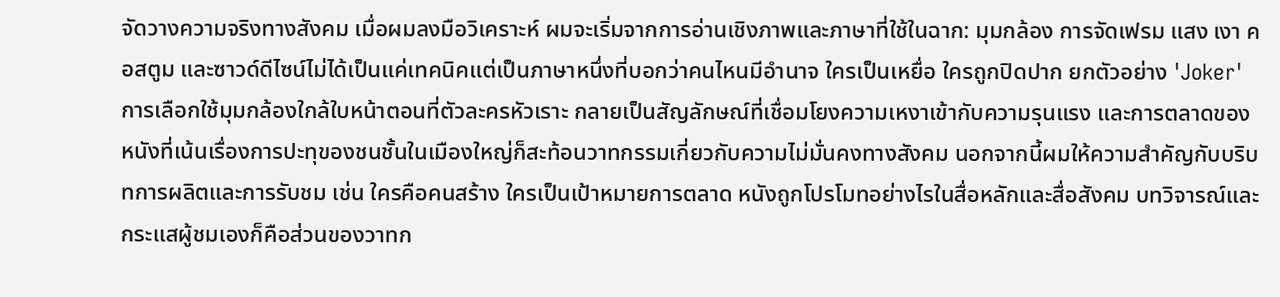จัดวางความจริงทางสังคม เมื่อผมลงมือวิเคราะห์ ผมจะเริ่มจากการอ่านเชิงภาพและภาษาที่ใช้ในฉาก: มุมกล้อง การจัดเฟรม แสง เงา คอสตูม และซาวด์ดีไซน์ไม่ได้เป็นแค่เทคนิคแต่เป็นภาษาหนึ่งที่บอกว่าคนไหนมีอำนาจ ใครเป็นเหยื่อ ใครถูกปิดปาก ยกตัวอย่าง 'Joker' การเลือกใช้มุมกล้องใกล้ใบหน้าตอนที่ตัวละครหัวเราะ กลายเป็นสัญลักษณ์ที่เชื่อมโยงความเหงาเข้ากับความรุนแรง และการตลาดของหนังที่เน้นเรื่องการปะทุของชนชั้นในเมืองใหญ่ก็สะท้อนวาทกรรมเกี่ยวกับความไม่มั่นคงทางสังคม นอกจากนี้ผมให้ความสำคัญกับบริบทการผลิตและการรับชม เช่น ใครคือคนสร้าง ใครเป็นเป้าหมายการตลาด หนังถูกโปรโมทอย่างไรในสื่อหลักและสื่อสังคม บทวิจารณ์และกระแสผู้ชมเองก็คือส่วนของวาทก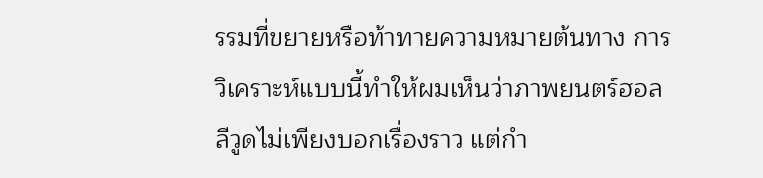รรมที่ขยายหรือท้าทายความหมายต้นทาง การวิเคราะห์แบบนี้ทำให้ผมเห็นว่าภาพยนตร์ฮอลลีวูดไม่เพียงบอกเรื่องราว แต่กำ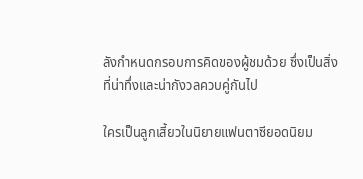ลังกำหนดกรอบการคิดของผู้ชมด้วย ซึ่งเป็นสิ่งที่น่าทึ่งและน่ากังวลควบคู่กันไป

ใครเป็นลูกเสี้ยวในนิยายแฟนตาซียอดนิยม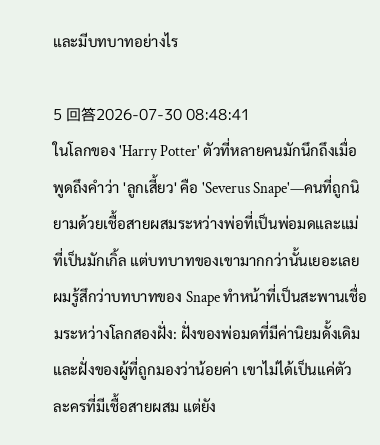และมีบทบาทอย่างไร

5 回答2026-07-30 08:48:41
ในโลกของ 'Harry Potter' ตัวที่หลายคนมักนึกถึงเมื่อพูดถึงคำว่า 'ลูกเสี้ยว' คือ 'Severus Snape'—คนที่ถูกนิยามด้วยเชื้อสายผสมระหว่างพ่อที่เป็นพ่อมดและแม่ที่เป็นมักเกิ้ล แต่บทบาทของเขามากกว่านั้นเยอะเลย ผมรู้สึกว่าบทบาทของ Snape ทำหน้าที่เป็นสะพานเชื่อมระหว่างโลกสองฝั่ง: ฝั่งของพ่อมดที่มีค่านิยมดั้งเดิมและฝั่งของผู้ที่ถูกมองว่าน้อยค่า เขาไม่ได้เป็นแค่ตัวละครที่มีเชื้อสายผสม แต่ยัง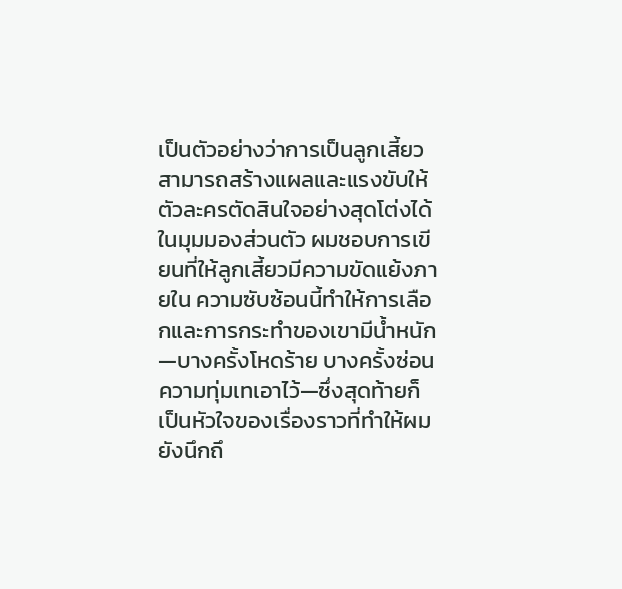เป็นตัวอย่างว่าการเป็นลูกเสี้ยวสามารถสร้างแผลและแรงขับให้ตัวละครตัดสินใจอย่างสุดโต่งได้ ในมุมมองส่วนตัว ผมชอบการเขียนที่ให้ลูกเสี้ยวมีความขัดแย้งภายใน ความซับซ้อนนี้ทำให้การเลือกและการกระทำของเขามีน้ำหนัก—บางครั้งโหดร้าย บางครั้งซ่อนความทุ่มเทเอาไว้—ซึ่งสุดท้ายก็เป็นหัวใจของเรื่องราวที่ทำให้ผมยังนึกถึ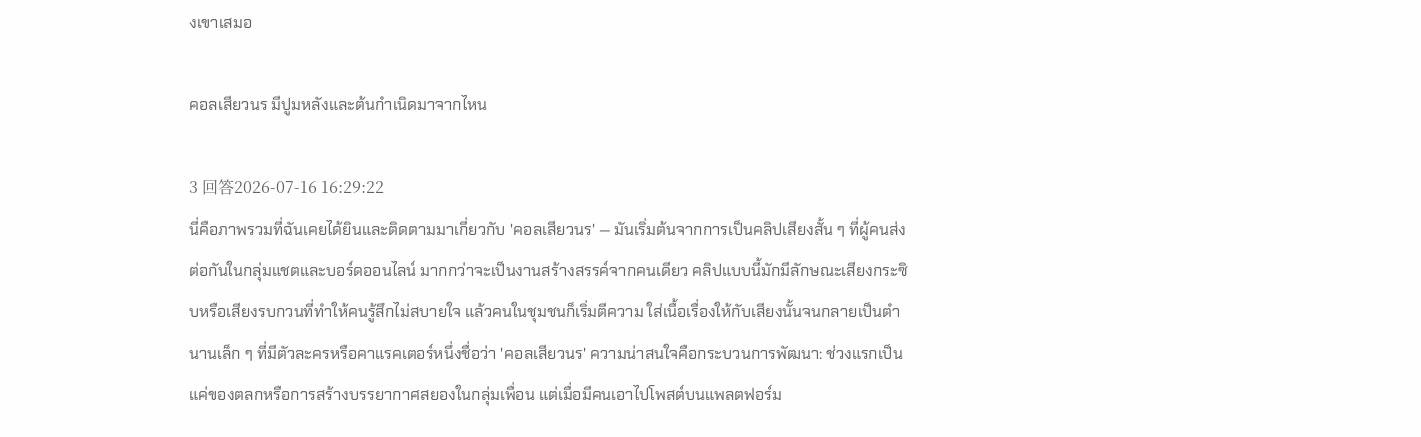งเขาเสมอ

คอลเสียวนร มีปูมหลังและต้นกำเนิดมาจากไหน

3 回答2026-07-16 16:29:22
นี่คือภาพรวมที่ฉันเคยได้ยินและติดตามมาเกี่ยวกับ 'คอลเสียวนร' — มันเริ่มต้นจากการเป็นคลิปเสียงสั้น ๆ ที่ผู้คนส่งต่อกันในกลุ่มแชตและบอร์ดออนไลน์ มากกว่าจะเป็นงานสร้างสรรค์จากคนเดียว คลิปแบบนี้มักมีลักษณะเสียงกระซิบหรือเสียงรบกวนที่ทำให้คนรู้สึกไม่สบายใจ แล้วคนในชุมชนก็เริ่มตีความ ใส่เนื้อเรื่องให้กับเสียงนั้นจนกลายเป็นตำนานเล็ก ๆ ที่มีตัวละครหรือคาแรคเตอร์หนึ่งชื่อว่า 'คอลเสียวนร' ความน่าสนใจคือกระบวนการพัฒนา: ช่วงแรกเป็นแค่ของตลกหรือการสร้างบรรยากาศสยองในกลุ่มเพื่อน แต่เมื่อมีคนเอาไปโพสต์บนแพลตฟอร์ม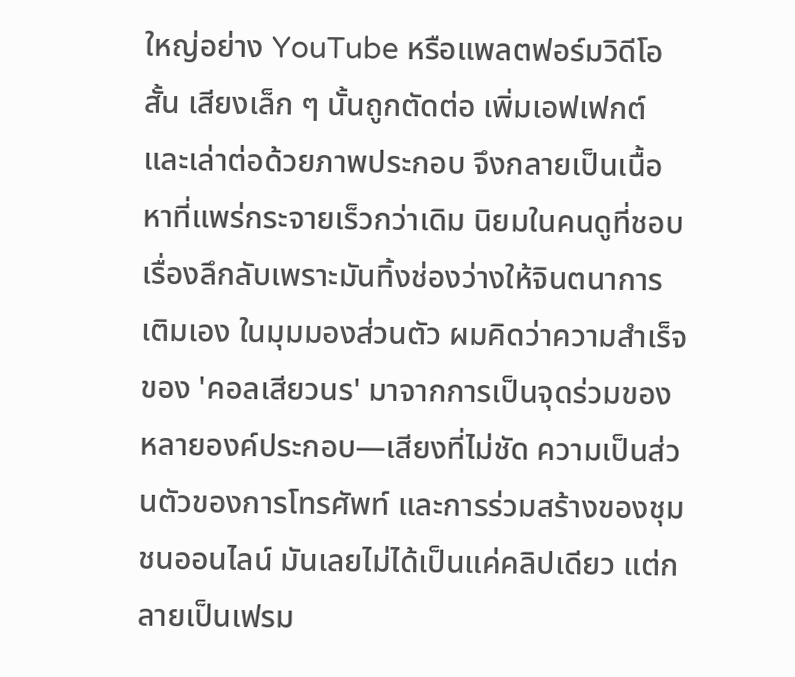ใหญ่อย่าง YouTube หรือแพลตฟอร์มวิดีโอสั้น เสียงเล็ก ๆ นั้นถูกตัดต่อ เพิ่มเอฟเฟกต์ และเล่าต่อด้วยภาพประกอบ จึงกลายเป็นเนื้อหาที่แพร่กระจายเร็วกว่าเดิม นิยมในคนดูที่ชอบเรื่องลึกลับเพราะมันทิ้งช่องว่างให้จินตนาการเติมเอง ในมุมมองส่วนตัว ผมคิดว่าความสำเร็จของ 'คอลเสียวนร' มาจากการเป็นจุดร่วมของหลายองค์ประกอบ—เสียงที่ไม่ชัด ความเป็นส่วนตัวของการโทรศัพท์ และการร่วมสร้างของชุมชนออนไลน์ มันเลยไม่ได้เป็นแค่คลิปเดียว แต่กลายเป็นเฟรม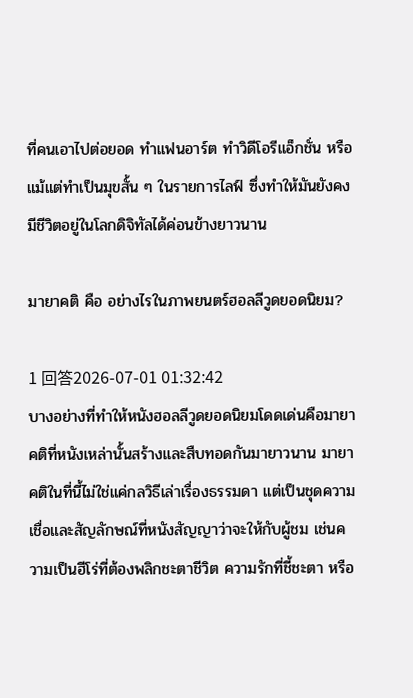ที่คนเอาไปต่อยอด ทำแฟนอาร์ต ทำวิดีโอรีแอ็กชั่น หรือแม้แต่ทำเป็นมุขสั้น ๆ ในรายการไลฟ์ ซึ่งทำให้มันยังคงมีชีวิตอยู่ในโลกดิจิทัลได้ค่อนข้างยาวนาน

มายาคติ คือ อย่างไรในภาพยนตร์ฮอลลีวูดยอดนิยม?

1 回答2026-07-01 01:32:42
บางอย่างที่ทำให้หนังฮอลลีวูดยอดนิยมโดดเด่นคือมายาคติที่หนังเหล่านั้นสร้างและสืบทอดกันมายาวนาน มายาคติในที่นี้ไม่ใช่แค่กลวิธีเล่าเรื่องธรรมดา แต่เป็นชุดความเชื่อและสัญลักษณ์ที่หนังสัญญาว่าจะให้กับผู้ชม เช่นความเป็นฮีโร่ที่ต้องพลิกชะตาชีวิต ความรักที่ชี้ชะตา หรือ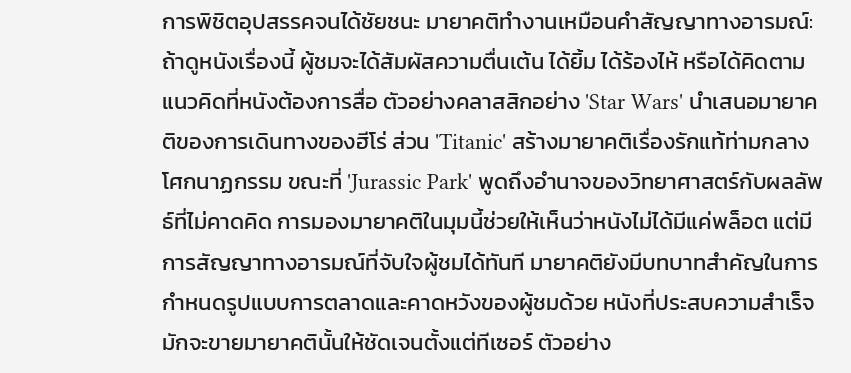การพิชิตอุปสรรคจนได้ชัยชนะ มายาคติทำงานเหมือนคำสัญญาทางอารมณ์: ถ้าดูหนังเรื่องนี้ ผู้ชมจะได้สัมผัสความตื่นเต้น ได้ยิ้ม ได้ร้องไห้ หรือได้คิดตามแนวคิดที่หนังต้องการสื่อ ตัวอย่างคลาสสิกอย่าง 'Star Wars' นำเสนอมายาคติของการเดินทางของฮีโร่ ส่วน 'Titanic' สร้างมายาคติเรื่องรักแท้ท่ามกลางโศกนาฏกรรม ขณะที่ 'Jurassic Park' พูดถึงอำนาจของวิทยาศาสตร์กับผลลัพธ์ที่ไม่คาดคิด การมองมายาคติในมุมนี้ช่วยให้เห็นว่าหนังไม่ได้มีแค่พล็อต แต่มีการสัญญาทางอารมณ์ที่จับใจผู้ชมได้ทันที มายาคติยังมีบทบาทสำคัญในการกำหนดรูปแบบการตลาดและคาดหวังของผู้ชมด้วย หนังที่ประสบความสำเร็จมักจะขายมายาคตินั้นให้ชัดเจนตั้งแต่ทีเซอร์ ตัวอย่าง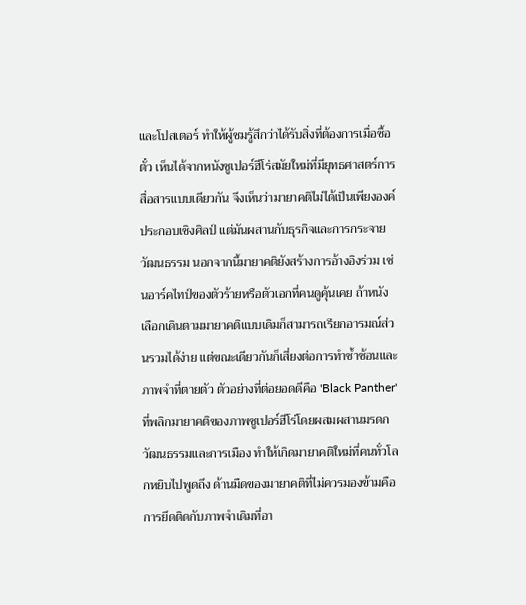และโปสเตอร์ ทำให้ผู้ชมรู้สึกว่าได้รับสิ่งที่ต้องการเมื่อซื้อตั๋ว เห็นได้จากหนังซูเปอร์ฮีโร่สมัยใหม่ที่มียุทธศาสตร์การสื่อสารแบบเดียวกัน จึงเห็นว่ามายาคติไม่ได้เป็นเพียงองค์ประกอบเชิงศิลป์ แต่มันผสานกับธุรกิจและการกระจายวัฒนธรรม นอกจากนี้มายาคติยังสร้างการอ้างอิงร่วม เช่นอาร์คไทป์ของตัวร้ายหรือตัวเอกที่คนดูคุ้นเคย ถ้าหนังเลือกเดินตามมายาคติแบบเดิมก็สามารถเรียกอารมณ์ส่วนรวมได้ง่าย แต่ขณะเดียวกันก็เสี่ยงต่อการทำซ้ำซ้อนและภาพจำที่ตายตัว ตัวอย่างที่ต่อยอดดีคือ 'Black Panther' ที่พลิกมายาคติของภาพซูเปอร์ฮีโร่โดยผสมผสานมรดกวัฒนธรรมและการเมือง ทำให้เกิดมายาคติใหม่ที่คนทั่วโลกหยิบไปพูดถึง ด้านมืดของมายาคติที่ไม่ควรมองข้ามคือการยึดติดกับภาพจำเดิมที่อา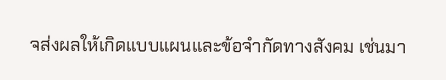จส่งผลให้เกิดแบบแผนและข้อจำกัดทางสังคม เช่นมา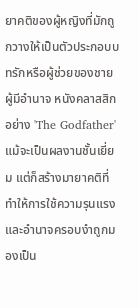ยาคติของผู้หญิงที่มักถูกวางให้เป็นตัวประกอบบทรักหรือผู้ช่วยของชายผู้มีอำนาจ หนังคลาสสิกอย่าง 'The Godfather' แม้จะเป็นผลงานชั้นเยี่ยม แต่ก็สร้างมายาคติที่ทำให้การใช้ความรุนแรงและอำนาจครอบงำถูกมองเป็น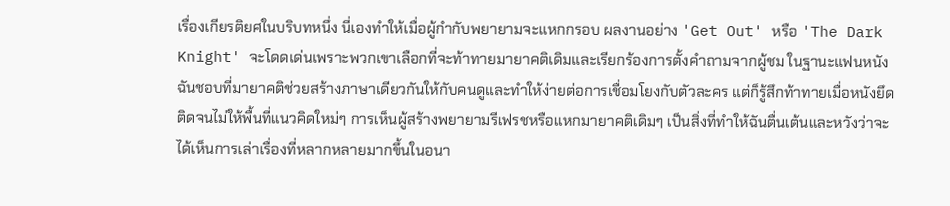เรื่องเกียรติยศในบริบทหนึ่ง นี่เองทำให้เมื่อผู้กำกับพยายามจะแหกกรอบ ผลงานอย่าง 'Get Out' หรือ 'The Dark Knight' จะโดดเด่นเพราะพวกเขาเลือกที่จะท้าทายมายาคติเดิมและเรียกร้องการตั้งคำถามจากผู้ชม ในฐานะแฟนหนัง ฉันชอบที่มายาคติช่วยสร้างภาษาเดียวกันให้กับคนดูและทำให้ง่ายต่อการเชื่อมโยงกับตัวละคร แต่ก็รู้สึกท้าทายเมื่อหนังยึดติดจนไม่ให้พื้นที่แนวคิดใหม่ๆ การเห็นผู้สร้างพยายามรีเฟรชหรือแหกมายาคติเดิมๆ เป็นสิ่งที่ทำให้ฉันตื่นเต้นและหวังว่าจะได้เห็นการเล่าเรื่องที่หลากหลายมากขึ้นในอนา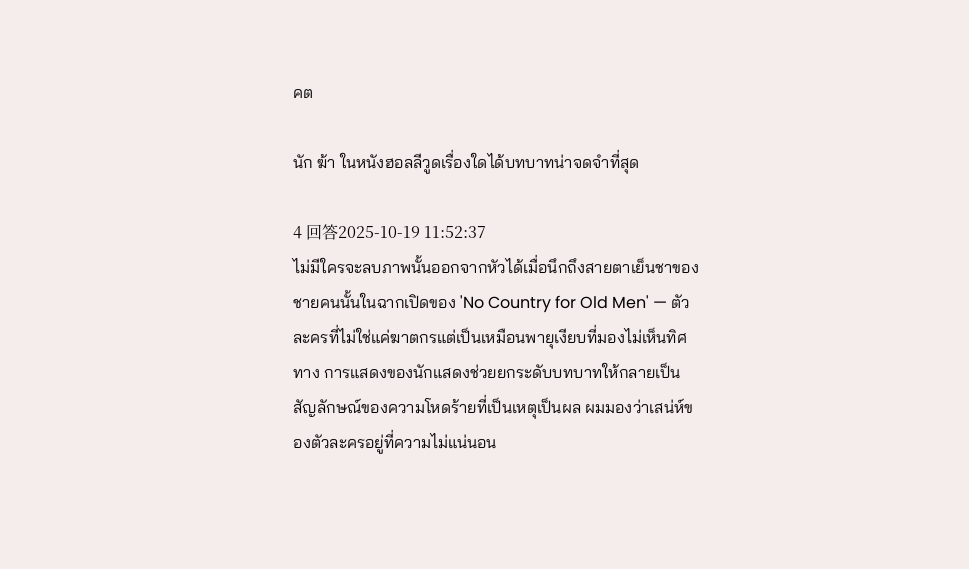คต

นัก ฆ้า ในหนังฮอลลีวูดเรื่องใดได้บทบาทน่าจดจำที่สุด

4 回答2025-10-19 11:52:37
ไม่มีใครจะลบภาพนั้นออกจากหัวได้เมื่อนึกถึงสายตาเย็นชาของชายคนนั้นในฉากเปิดของ 'No Country for Old Men' — ตัวละครที่ไม่ใช่แค่ฆาตกรแต่เป็นเหมือนพายุเงียบที่มองไม่เห็นทิศทาง การแสดงของนักแสดงช่วยยกระดับบทบาทให้กลายเป็นสัญลักษณ์ของความโหดร้ายที่เป็นเหตุเป็นผล ผมมองว่าเสน่ห์ของตัวละครอยู่ที่ความไม่แน่นอน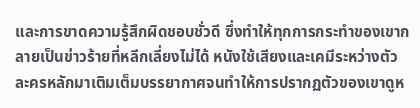และการขาดความรู้สึกผิดชอบชั่วดี ซึ่งทำให้ทุกการกระทำของเขากลายเป็นข่าวร้ายที่หลีกเลี่ยงไม่ได้ หนังใช้เสียงและเคมีระหว่างตัวละครหลักมาเติมเต็มบรรยากาศจนทำให้การปรากฏตัวของเขาดูห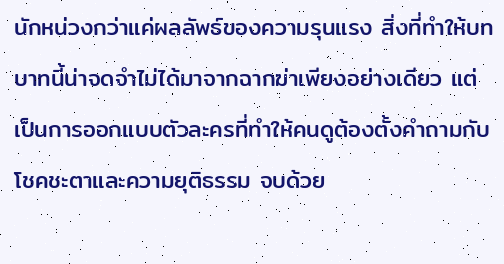นักหน่วงกว่าแค่ผลลัพธ์ของความรุนแรง สิ่งที่ทำให้บทบาทนี้น่าจดจำไม่ได้มาจากฉากฆ่าเพียงอย่างเดียว แต่เป็นการออกแบบตัวละครที่ทำให้คนดูต้องตั้งคำถามกับโชคชะตาและความยุติธรรม จบด้วย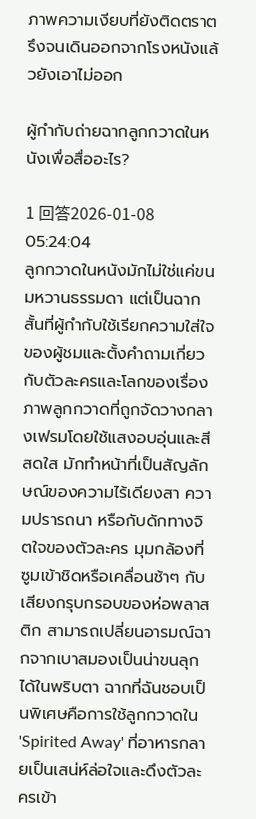ภาพความเงียบที่ยังติดตราตรึงจนเดินออกจากโรงหนังแล้วยังเอาไม่ออก

ผู้กำกับถ่ายฉากลูกกวาดในหนังเพื่อสื่ออะไร?

1 回答2026-01-08 05:24:04
ลูกกวาดในหนังมักไม่ใช่แค่ขนมหวานธรรมดา แต่เป็นฉากสั้นที่ผู้กำกับใช้เรียกความใส่ใจของผู้ชมและตั้งคำถามเกี่ยวกับตัวละครและโลกของเรื่อง ภาพลูกกวาดที่ถูกจัดวางกลางเฟรมโดยใช้แสงอบอุ่นและสีสดใส มักทำหน้าที่เป็นสัญลักษณ์ของความไร้เดียงสา ความปรารถนา หรือกับดักทางจิตใจของตัวละคร มุมกล้องที่ซูมเข้าชิดหรือเคลื่อนช้าๆ กับเสียงกรุบกรอบของห่อพลาสติก สามารถเปลี่ยนอารมณ์ฉากจากเบาสมองเป็นน่าขนลุกได้ในพริบตา ฉากที่ฉันชอบเป็นพิเศษคือการใช้ลูกกวาดใน 'Spirited Away' ที่อาหารกลายเป็นเสน่ห์ล่อใจและดึงตัวละครเข้า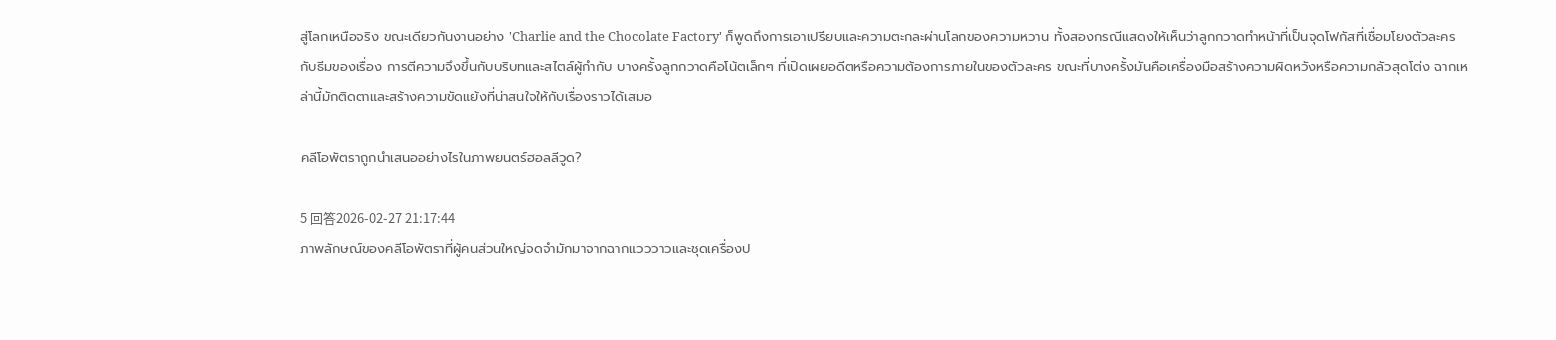สู่โลกเหนือจริง ขณะเดียวกันงานอย่าง 'Charlie and the Chocolate Factory' ก็พูดถึงการเอาเปรียบและความตะกละผ่านโลกของความหวาน ทั้งสองกรณีแสดงให้เห็นว่าลูกกวาดทำหน้าที่เป็นจุดโฟกัสที่เชื่อมโยงตัวละครกับธีมของเรื่อง การตีความจึงขึ้นกับบริบทและสไตล์ผู้กำกับ บางครั้งลูกกวาดคือโน้ตเล็กๆ ที่เปิดเผยอดีตหรือความต้องการภายในของตัวละคร ขณะที่บางครั้งมันคือเครื่องมือสร้างความผิดหวังหรือความกลัวสุดโต่ง ฉากเหล่านี้มักติดตาและสร้างความขัดแย้งที่น่าสนใจให้กับเรื่องราวได้เสมอ

คลีโอพัตราถูกนำเสนออย่างไรในภาพยนตร์ฮอลลีวูด?

5 回答2026-02-27 21:17:44
ภาพลักษณ์ของคลีโอพัตราที่ผู้คนส่วนใหญ่จดจำมักมาจากฉากแวววาวและชุดเครื่องป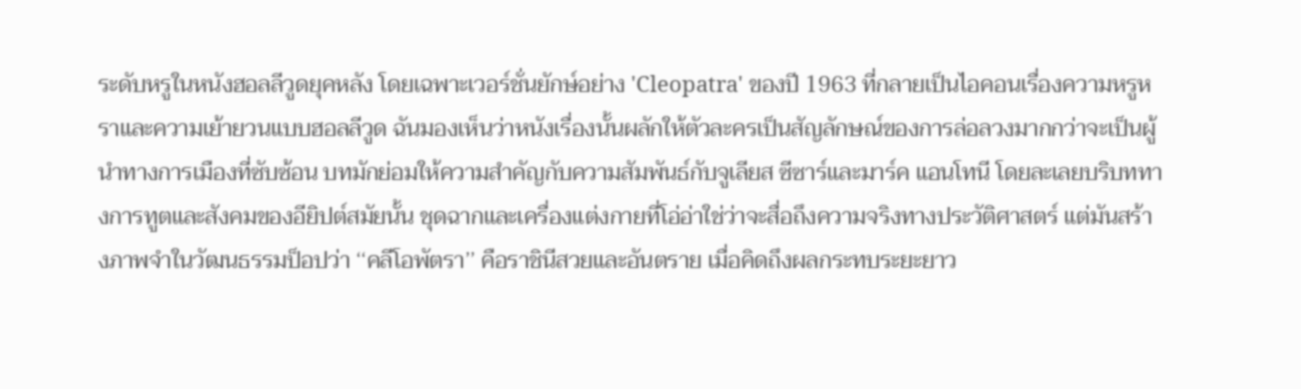ระดับหรูในหนังฮอลลีวูดยุคหลัง โดยเฉพาะเวอร์ชั่นยักษ์อย่าง 'Cleopatra' ของปี 1963 ที่กลายเป็นไอคอนเรื่องความหรูหราและความเย้ายวนแบบฮอลลีวูด ฉันมองเห็นว่าหนังเรื่องนั้นผลักให้ตัวละครเป็นสัญลักษณ์ของการล่อลวงมากกว่าจะเป็นผู้นำทางการเมืองที่ซับซ้อน บทมักย่อมให้ความสำคัญกับความสัมพันธ์กับจูเลียส ซีซาร์และมาร์ค แอนโทนี โดยละเลยบริบททางการทูตและสังคมของอียิปต์สมัยนั้น ชุดฉากและเครื่องแต่งกายที่โอ่อ่าใช่ว่าจะสื่อถึงความจริงทางประวัติศาสตร์ แต่มันสร้างภาพจำในวัฒนธรรมป็อปว่า ‘‘คลีโอพัตรา’’ คือราชินีสวยและอันตราย เมื่อคิดถึงผลกระทบระยะยาว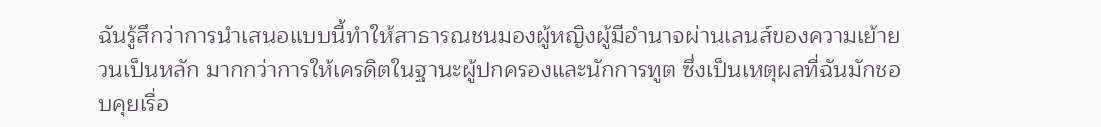ฉันรู้สึกว่าการนำเสนอแบบนี้ทำให้สาธารณชนมองผู้หญิงผู้มีอำนาจผ่านเลนส์ของความเย้ายวนเป็นหลัก มากกว่าการให้เครดิตในฐานะผู้ปกครองและนักการทูต ซึ่งเป็นเหตุผลที่ฉันมักชอบคุยเรื่อ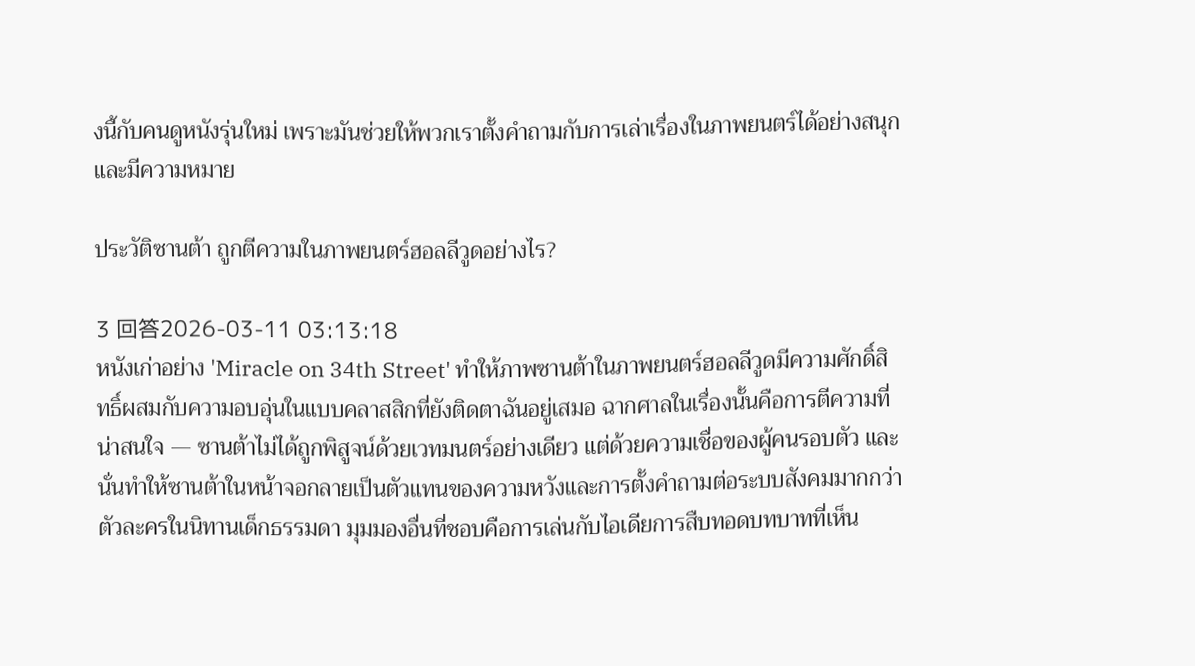งนี้กับคนดูหนังรุ่นใหม่ เพราะมันช่วยให้พวกเราตั้งคำถามกับการเล่าเรื่องในภาพยนตร์ได้อย่างสนุกและมีความหมาย

ประวัติซานต้า ถูกตีความในภาพยนตร์ฮอลลีวูดอย่างไร?

3 回答2026-03-11 03:13:18
หนังเก่าอย่าง 'Miracle on 34th Street' ทำให้ภาพซานต้าในภาพยนตร์ฮอลลีวูดมีความศักดิ์สิทธิ์ผสมกับความอบอุ่นในแบบคลาสสิกที่ยังติดตาฉันอยู่เสมอ ฉากศาลในเรื่องนั้นคือการตีความที่น่าสนใจ — ซานต้าไม่ได้ถูกพิสูจน์ด้วยเวทมนตร์อย่างเดียว แต่ด้วยความเชื่อของผู้คนรอบตัว และนั่นทำให้ซานต้าในหน้าจอกลายเป็นตัวแทนของความหวังและการตั้งคำถามต่อระบบสังคมมากกว่าตัวละครในนิทานเด็กธรรมดา มุมมองอื่นที่ชอบคือการเล่นกับไอเดียการสืบทอดบทบาทที่เห็น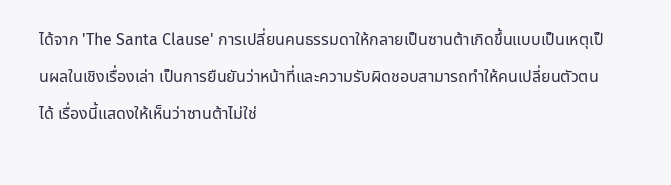ได้จาก 'The Santa Clause' การเปลี่ยนคนธรรมดาให้กลายเป็นซานต้าเกิดขึ้นแบบเป็นเหตุเป็นผลในเชิงเรื่องเล่า เป็นการยืนยันว่าหน้าที่และความรับผิดชอบสามารถทำให้คนเปลี่ยนตัวตนได้ เรื่องนี้แสดงให้เห็นว่าซานต้าไม่ใช่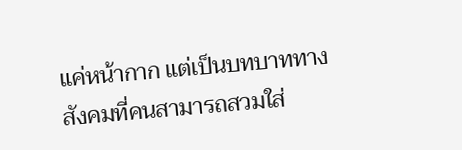แค่หน้ากาก แต่เป็นบทบาททางสังคมที่คนสามารถสวมใส่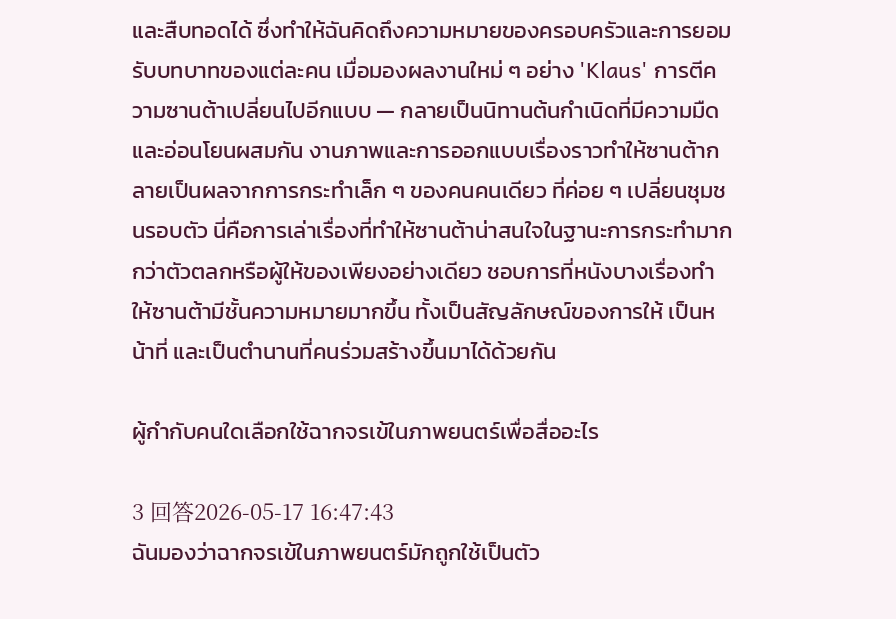และสืบทอดได้ ซึ่งทำให้ฉันคิดถึงความหมายของครอบครัวและการยอมรับบทบาทของแต่ละคน เมื่อมองผลงานใหม่ ๆ อย่าง 'Klaus' การตีความซานต้าเปลี่ยนไปอีกแบบ — กลายเป็นนิทานต้นกำเนิดที่มีความมืดและอ่อนโยนผสมกัน งานภาพและการออกแบบเรื่องราวทำให้ซานต้ากลายเป็นผลจากการกระทำเล็ก ๆ ของคนคนเดียว ที่ค่อย ๆ เปลี่ยนชุมชนรอบตัว นี่คือการเล่าเรื่องที่ทำให้ซานต้าน่าสนใจในฐานะการกระทำมากกว่าตัวตลกหรือผู้ให้ของเพียงอย่างเดียว ชอบการที่หนังบางเรื่องทำให้ซานต้ามีชั้นความหมายมากขึ้น ทั้งเป็นสัญลักษณ์ของการให้ เป็นหน้าที่ และเป็นตำนานที่คนร่วมสร้างขึ้นมาได้ด้วยกัน

ผู้กำกับคนใดเลือกใช้ฉากจรเข้ในภาพยนตร์เพื่อสื่ออะไร

3 回答2026-05-17 16:47:43
ฉันมองว่าฉากจรเข้ในภาพยนตร์มักถูกใช้เป็นตัว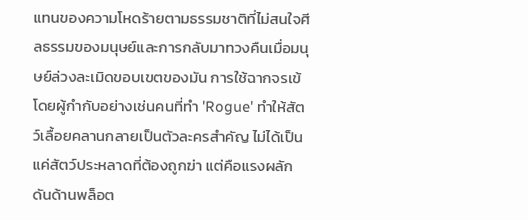แทนของความโหดร้ายตามธรรมชาติที่ไม่สนใจศีลธรรมของมนุษย์และการกลับมาทวงคืนเมื่อมนุษย์ล่วงละเมิดขอบเขตของมัน การใช้ฉากจรเข้โดยผู้กำกับอย่างเช่นคนที่ทำ 'Rogue' ทำให้สัตว์เลื้อยคลานกลายเป็นตัวละครสำคัญ ไม่ได้เป็นแค่สัตว์ประหลาดที่ต้องถูกฆ่า แต่คือแรงผลักดันด้านพล็อต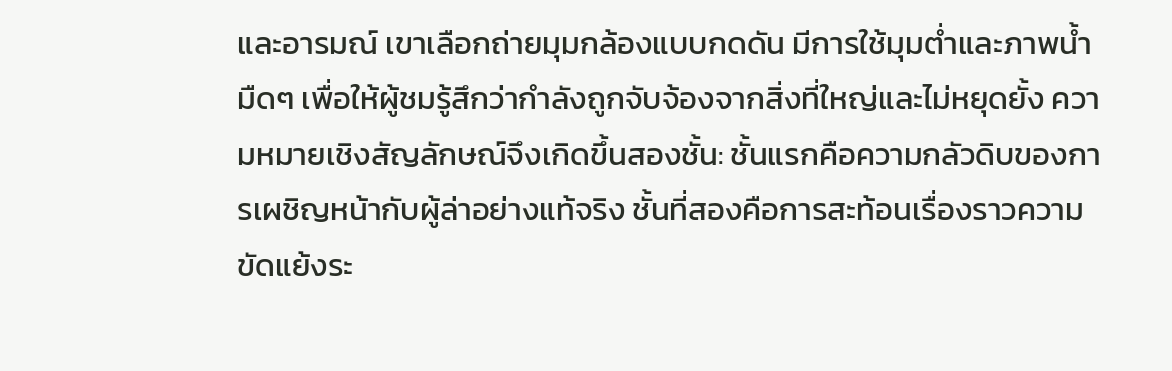และอารมณ์ เขาเลือกถ่ายมุมกล้องแบบกดดัน มีการใช้มุมต่ำและภาพน้ำมืดๆ เพื่อให้ผู้ชมรู้สึกว่ากำลังถูกจับจ้องจากสิ่งที่ใหญ่และไม่หยุดยั้ง ความหมายเชิงสัญลักษณ์จึงเกิดขึ้นสองชั้น: ชั้นแรกคือความกลัวดิบของการเผชิญหน้ากับผู้ล่าอย่างแท้จริง ชั้นที่สองคือการสะท้อนเรื่องราวความขัดแย้งระ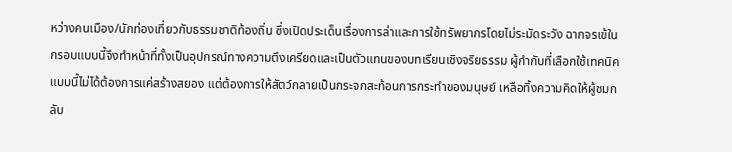หว่างคนเมือง/นักท่องเที่ยวกับธรรมชาติท้องถิ่น ซึ่งเปิดประเด็นเรื่องการล่าและการใช้ทรัพยากรโดยไม่ระมัดระวัง ฉากจรเข้ในกรอบแบบนี้จึงทำหน้าที่ทั้งเป็นอุปกรณ์ทางความตึงเครียดและเป็นตัวแทนของบทเรียนเชิงจริยธรรม ผู้กำกับที่เลือกใช้เทคนิคแบบนี้ไม่ได้ต้องการแค่สร้างสยอง แต่ต้องการให้สัตว์กลายเป็นกระจกสะท้อนการกระทำของมนุษย์ เหลือทิ้งความคิดให้ผู้ชมกลับ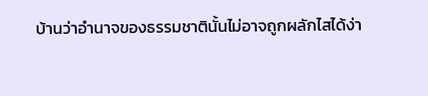บ้านว่าอำนาจของธรรมชาตินั้นไม่อาจถูกผลักไสได้ง่า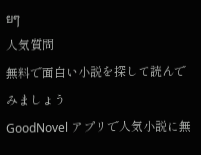ยๆ
人気質問
無料で面白い小説を探して読んでみましょう
GoodNovel アプリで人気小説に無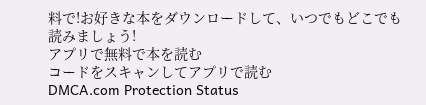料で!お好きな本をダウンロードして、いつでもどこでも読みましょう!
アプリで無料で本を読む
コードをスキャンしてアプリで読む
DMCA.com Protection Status